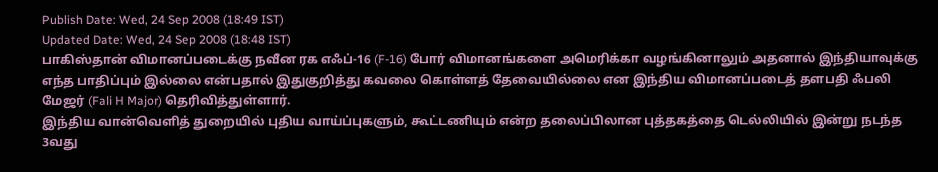Publish Date: Wed, 24 Sep 2008 (18:49 IST)
Updated Date: Wed, 24 Sep 2008 (18:48 IST)
பாகிஸ்தான் விமானப்படைக்கு நவீன ரக எஃப்-16 (F-16) போர் விமானங்களை அமெரிக்கா வழங்கினாலும் அதனால் இந்தியாவுக்கு எந்த பாதிப்பும் இல்லை என்பதால் இதுகுறித்து கவலை கொள்ளத் தேவையில்லை என இந்திய விமானப்படைத் தளபதி ஃபலி மேஜர் (Fali H Major) தெரிவித்துள்ளார்.
இந்திய வான்வெளித் துறையில் புதிய வாய்ப்புகளும், கூட்டணியும் என்ற தலைப்பிலான புத்தகத்தை டெல்லியில் இன்று நடந்த 3வது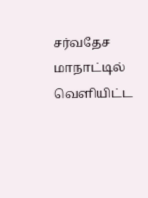சர்வதேச மாநாட்டில் வெளியிட்ட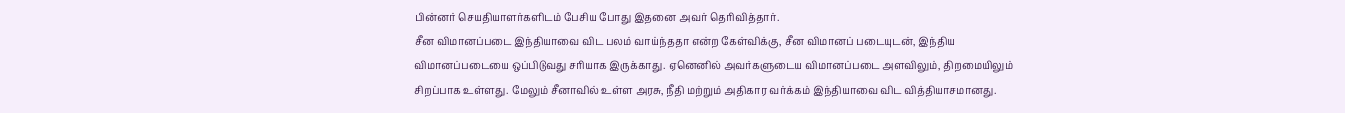பின்னர் செயதியாளர்களிடம் பேசிய போது இதனை அவர் தெரிவித்தார்.
சீன விமானப்படை இந்தியாவை விட பலம் வாய்ந்ததா என்ற கேள்விக்கு, சீன விமானப் படையுடன், இந்திய விமானப்படையை ஒப்பிடுவது சரியாக இருக்காது. ஏனெனில் அவர்களுடைய விமானப்படை அளவிலும், திறமையிலும் சிறப்பாக உள்ளது. மேலும் சீனாவில் உள்ள அரசு, நீதி மற்றும் அதிகார வர்க்கம் இந்தியாவை விட வித்தியாசமானது.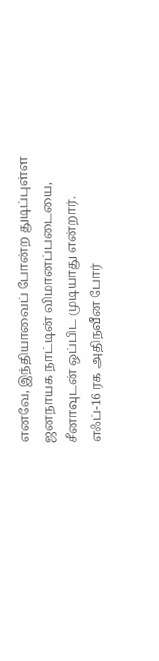எனவே, இந்தியாவைப் போன்ற துடிப்புள்ள ஜனநாயக நாட்டின் விமானப்படையை, சீனாவுடன் ஒப்பிட முடியாது என்றார்.
எஃப்-16 ரக அதிநவீன போர்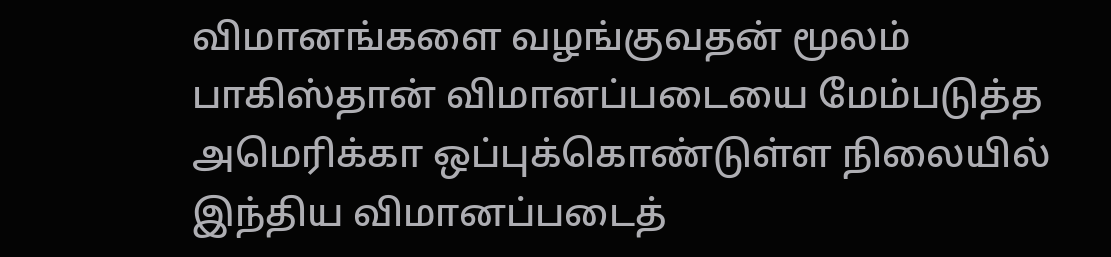விமானங்களை வழங்குவதன் மூலம் பாகிஸ்தான் விமானப்படையை மேம்படுத்த அமெரிக்கா ஒப்புக்கொண்டுள்ள நிலையில் இந்திய விமானப்படைத்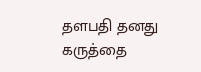தளபதி தனது கருத்தை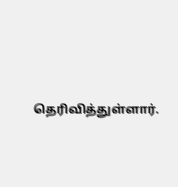தெரிவித்துள்ளார்.